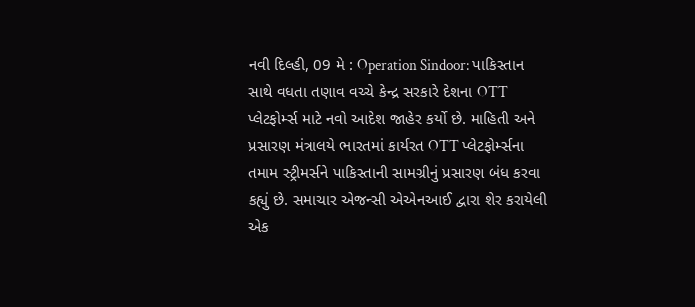નવી દિલ્હી, 09 મે : Operation Sindoor: પાકિસ્તાન સાથે વધતા તણાવ વચ્ચે કેન્દ્ર સરકારે દેશના OTT પ્લેટફોર્મ્સ માટે નવો આદેશ જાહેર કર્યો છે. માહિતી અને પ્રસારણ મંત્રાલયે ભારતમાં કાર્યરત OTT પ્લેટફોર્મ્સના તમામ સ્ટ્રીમર્સને પાકિસ્તાની સામગ્રીનું પ્રસારણ બંધ કરવા કહ્યું છે. સમાચાર એજન્સી એએનઆઈ દ્વારા શેર કરાયેલી એક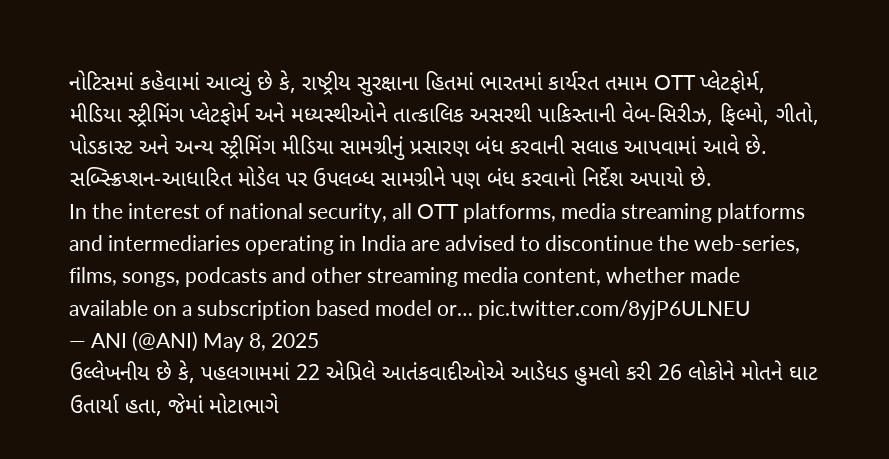નોટિસમાં કહેવામાં આવ્યું છે કે, રાષ્ટ્રીય સુરક્ષાના હિતમાં ભારતમાં કાર્યરત તમામ OTT પ્લેટફોર્મ, મીડિયા સ્ટ્રીમિંગ પ્લેટફોર્મ અને મધ્યસ્થીઓને તાત્કાલિક અસરથી પાકિસ્તાની વેબ-સિરીઝ, ફિલ્મો, ગીતો, પોડકાસ્ટ અને અન્ય સ્ટ્રીમિંગ મીડિયા સામગ્રીનું પ્રસારણ બંધ કરવાની સલાહ આપવામાં આવે છે. સબ્સ્ક્રિપ્શન-આધારિત મોડેલ પર ઉપલબ્ધ સામગ્રીને પણ બંધ કરવાનો નિર્દેશ અપાયો છે.
In the interest of national security, all OTT platforms, media streaming platforms and intermediaries operating in India are advised to discontinue the web-series, films, songs, podcasts and other streaming media content, whether made available on a subscription based model or… pic.twitter.com/8yjP6ULNEU
— ANI (@ANI) May 8, 2025
ઉલ્લેખનીય છે કે, પહલગામમાં 22 એપ્રિલે આતંકવાદીઓએ આડેધડ હુમલો કરી 26 લોકોને મોતને ઘાટ ઉતાર્યા હતા, જેમાં મોટાભાગે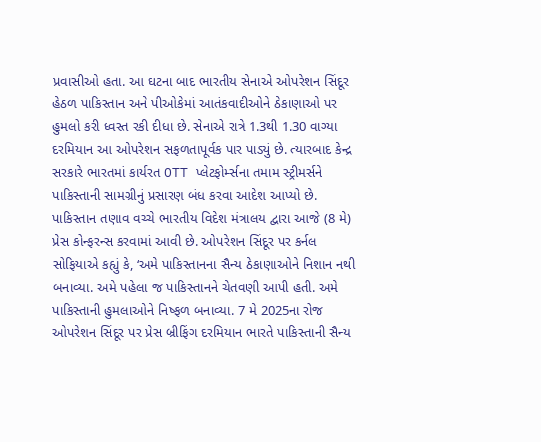પ્રવાસીઓ હતા. આ ઘટના બાદ ભારતીય સેનાએ ઓપરેશન સિંદૂર હેઠળ પાકિસ્તાન અને પીઓકેમાં આતંકવાદીઓને ઠેકાણાઓ પર હુમલો કરી ધ્વસ્ત રકી દીધા છે. સેનાએ રાત્રે 1.3થી 1.30 વાગ્યા દરમિયાન આ ઓપરેશન સફળતાપૂર્વક પાર પાડ્યું છે. ત્યારબાદ કેન્દ્ર સરકારે ભારતમાં કાર્યરત OTT પ્લેટફોર્મ્સના તમામ સ્ટ્રીમર્સને પાકિસ્તાની સામગ્રીનું પ્રસારણ બંધ કરવા આદેશ આપ્યો છે.
પાકિસ્તાન તણાવ વચ્ચે ભારતીય વિદેશ મંત્રાલય દ્વારા આજે (8 મે) પ્રેસ કોન્ફરન્સ કરવામાં આવી છે. ઓપરેશન સિંદૂર પર કર્નલ સોફિયાએ કહ્યું કે, ‘અમે પાકિસ્તાનના સૈન્ય ઠેકાણાઓને નિશાન નથી બનાવ્યા. અમે પહેલા જ પાકિસ્તાનને ચેતવણી આપી હતી. અમે પાકિસ્તાની હુમલાઓને નિષ્ફળ બનાવ્યા. 7 મે 2025ના રોજ ઓપરેશન સિંદૂર પર પ્રેસ બ્રીફિંગ દરમિયાન ભારતે પાકિસ્તાની સૈન્ય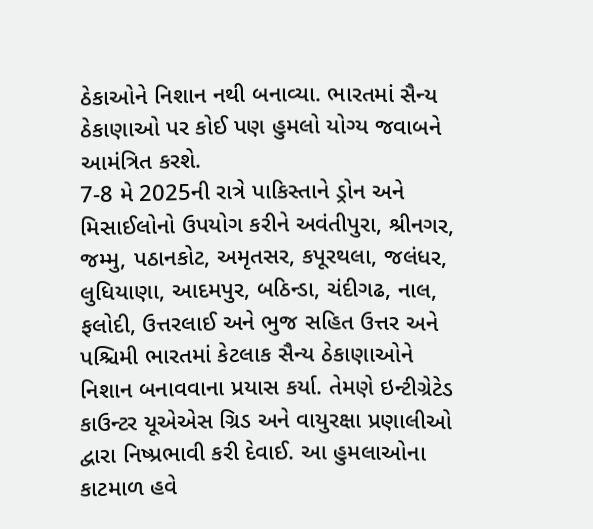ઠેકાઓને નિશાન નથી બનાવ્યા. ભારતમાં સૈન્ય ઠેકાણાઓ પર કોઈ પણ હુમલો યોગ્ય જવાબને આમંત્રિત કરશે.
7-8 મે 2025ની રાત્રે પાકિસ્તાને ડ્રોન અને મિસાઈલોનો ઉપયોગ કરીને અવંતીપુરા, શ્રીનગર, જમ્મુ, પઠાનકોટ, અમૃતસર, કપૂરથલા, જલંધર, લુધિયાણા, આદમપુર, બઠિન્ડા, ચંદીગઢ, નાલ, ફલોદી, ઉત્તરલાઈ અને ભુજ સહિત ઉત્તર અને પશ્ચિમી ભારતમાં કેટલાક સૈન્ય ઠેકાણાઓને નિશાન બનાવવાના પ્રયાસ કર્યા. તેમણે ઇન્ટીગ્રેટેડ કાઉન્ટર યૂએએસ ગ્રિડ અને વાયુરક્ષા પ્રણાલીઓ દ્વારા નિષ્પ્રભાવી કરી દેવાઈ. આ હુમલાઓના કાટમાળ હવે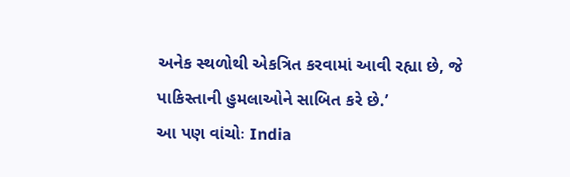અનેક સ્થળોથી એકત્રિત કરવામાં આવી રહ્યા છે, જે પાકિસ્તાની હુમલાઓને સાબિત કરે છે.’
આ પણ વાંચોઃ India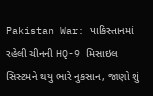Pakistan War: પાકિસ્તાનમાં રહેલી ચીનની HQ-9 મિસાઇલ સિસ્ટમને થયુ ભારે નુકસાન, જાણો શું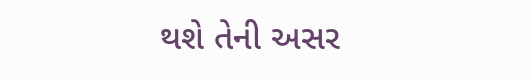થશે તેની અસર